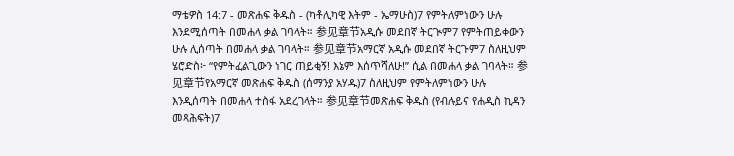ማቴዎስ 14:7 - መጽሐፍ ቅዱስ - (ካቶሊካዊ እትም - ኤማሁስ)7 የምትለምነውን ሁሉ እንደሚሰጣት በመሐላ ቃል ገባላት። 参见章节አዲሱ መደበኛ ትርጒም7 የምትጠይቀውን ሁሉ ሊሰጣት በመሐላ ቃል ገባላት። 参见章节አማርኛ አዲሱ መደበኛ ትርጉም7 ስለዚህም ሄሮድስ፦ “የምትፈልጊውን ነገር ጠይቂኝ! እኔም እሰጥሻለሁ!” ሲል በመሐላ ቃል ገባላት። 参见章节የአማርኛ መጽሐፍ ቅዱስ (ሰማንያ አሃዱ)7 ስለዚህም የምትለምነውን ሁሉ እንዲሰጣት በመሐላ ተስፋ አደረገላት። 参见章节መጽሐፍ ቅዱስ (የብሉይና የሐዲስ ኪዳን መጻሕፍት)7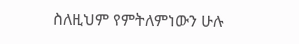ስለዚህም የምትለምነውን ሁሉ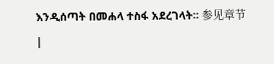እንዲሰጣት በመሐላ ተስፋ አደረገላት። 参见章节 |